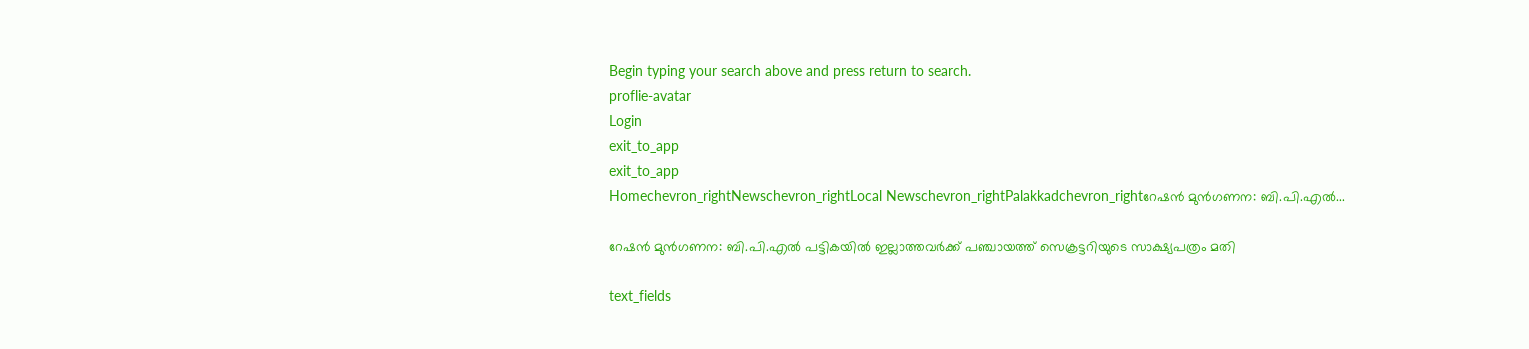Begin typing your search above and press return to search.
proflie-avatar
Login
exit_to_app
exit_to_app
Homechevron_rightNewschevron_rightLocal Newschevron_rightPalakkadchevron_rightറേഷൻ മുൻഗണന: ബി.പി.എൽ...

റേഷൻ മുൻഗണന: ബി.പി.എൽ പട്ടികയിൽ ഇല്ലാത്തവർക്ക് പഞ്ചായത്ത്‌ സെക്രട്ടറിയുടെ സാക്ഷ്യപത്രം മതി

text_fields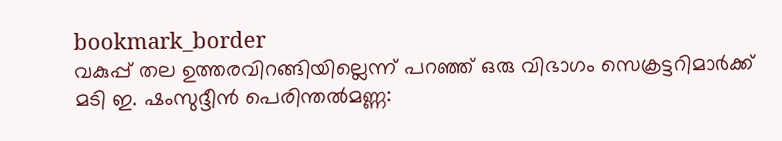bookmark_border
വകുപ്പ് തല ഉത്തരവിറങ്ങിയില്ലെന്ന് പറഞ്ഞ് ഒരു വിഭാഗം സെക്രട്ടറിമാർക്ക് മടി ഇ. ഷംസുദ്ദീൻ പെരിന്തൽമണ്ണ: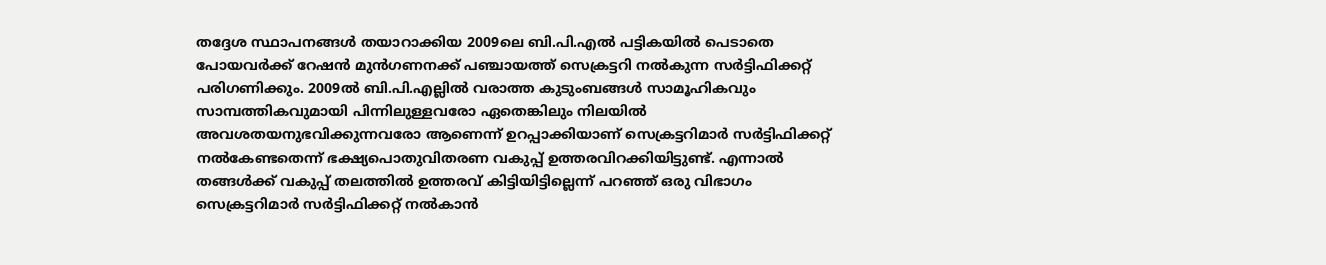തദ്ദേശ സ്ഥാപനങ്ങൾ തയാറാക്കിയ 2009ലെ ബി.പി.എൽ പട്ടികയിൽ പെടാതെ പോയവർക്ക് റേഷൻ മുൻഗണനക്ക് പഞ്ചായത്ത് സെക്രട്ടറി നൽകുന്ന സർട്ടിഫിക്കറ്റ് പരിഗണിക്കും. 2009ൽ ബി.പി.എല്ലിൽ വരാത്ത കുടുംബങ്ങൾ സാമൂഹികവും സാമ്പത്തികവുമായി പിന്നിലുള്ളവരോ ഏതെങ്കിലും നിലയിൽ അവശതയനുഭവിക്കുന്നവരോ ആണെന്ന് ഉറപ്പാക്കിയാണ് സെക്രട്ടറിമാർ സർട്ടിഫിക്കറ്റ് നൽകേണ്ടതെന്ന് ഭക്ഷ്യപൊതുവിതരണ വകുപ്പ് ഉത്തരവിറക്കിയിട്ടുണ്ട്. എന്നാൽ തങ്ങൾക്ക് വകുപ്പ് തലത്തിൽ ഉത്തരവ് കിട്ടിയിട്ടില്ലെന്ന് പറഞ്ഞ് ഒരു വിഭാഗം സെക്രട്ടറിമാർ സർട്ടിഫിക്കറ്റ് നൽകാൻ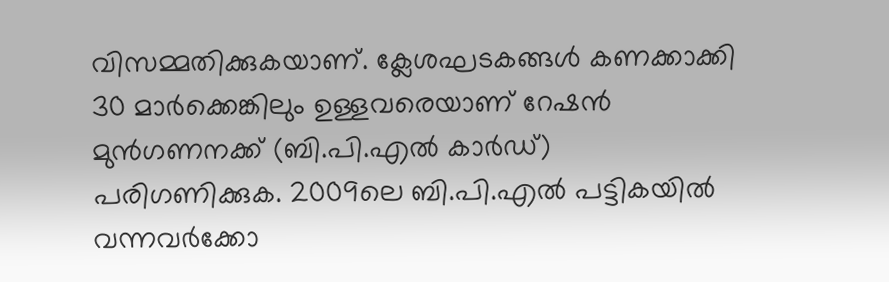വിസമ്മതിക്കുകയാണ്. ക്ലേശഘടകങ്ങൾ കണക്കാക്കി 30 മാർക്കെങ്കിലും ഉള്ളവരെയാണ് റേഷൻ മുൻഗണനക്ക് (ബി.പി.എൽ കാർഡ്) പരിഗണിക്കുക. 2009ലെ ബി.പി.എൽ പട്ടികയിൽ വന്നവർക്കോ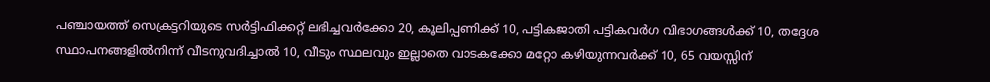പഞ്ചായത്ത് സെക്രട്ടറിയുടെ സർട്ടിഫിക്കറ്റ് ലഭിച്ചവർക്കോ 20, കൂലിപ്പണിക്ക് 10, പട്ടികജാതി പട്ടികവർഗ വിഭാഗങ്ങൾക്ക് 10, തദ്ദേശ സ്ഥാപനങ്ങളിൽനിന്ന് വീടനുവദിച്ചാൽ 10, വീടും സ്ഥലവും ഇല്ലാതെ വാടകക്കോ മറ്റോ കഴിയുന്നവർക്ക് 10, 65 വയസ്സിന്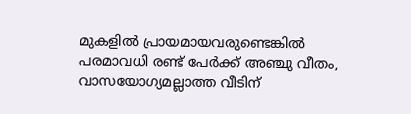മുകളിൽ പ്രായമായവരുണ്ടെങ്കിൽ പരമാവധി രണ്ട് പേർക്ക് അഞ്ചു വീതം, വാസയോഗ്യമല്ലാത്ത വീടിന്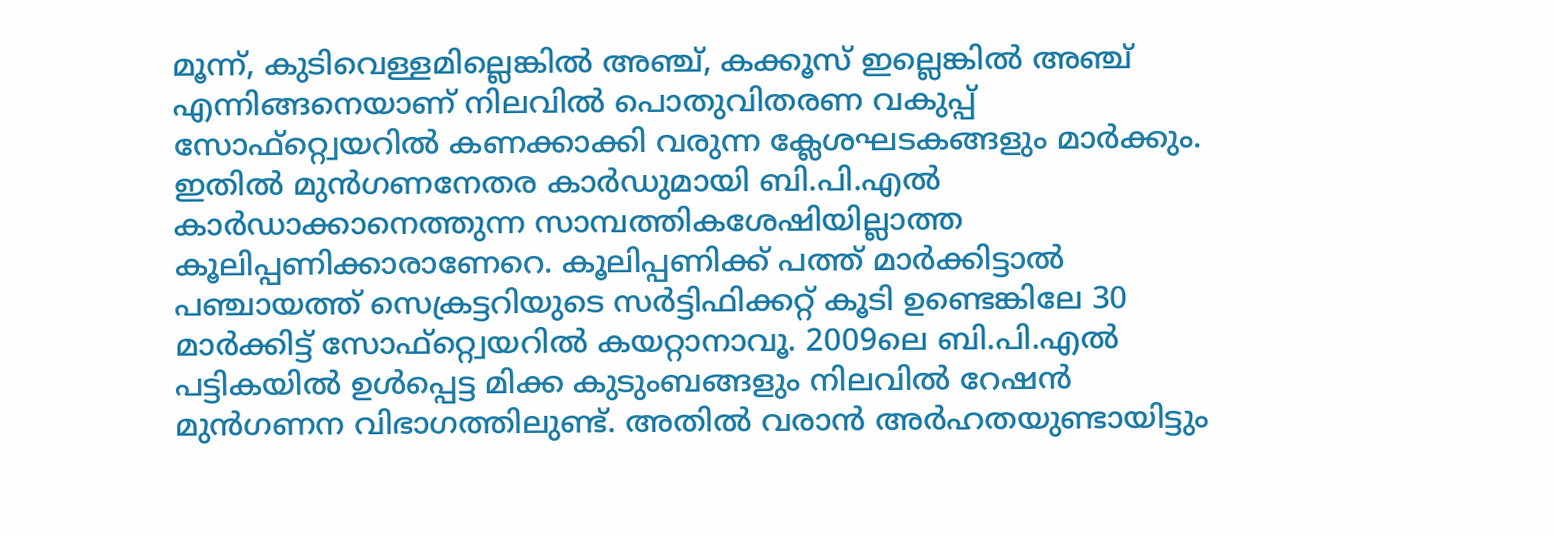മൂന്ന്, കുടിവെള്ളമില്ലെങ്കിൽ അഞ്ച്, കക്കൂസ് ഇല്ലെങ്കിൽ അഞ്ച് എന്നിങ്ങനെയാണ് നിലവിൽ പൊതുവിതരണ വകുപ്പ് സോഫ്റ്റ്വെയറിൽ കണക്കാക്കി വരുന്ന ക്ലേശഘടകങ്ങളും മാർക്കും. ഇതിൽ മുൻഗണനേതര കാർഡുമായി ബി.പി.എൽ കാർഡാക്കാനെത്തുന്ന സാമ്പത്തികശേഷിയില്ലാത്ത കൂലിപ്പണിക്കാരാണേറെ. കൂലിപ്പണിക്ക് പത്ത് മാർക്കിട്ടാൽ പഞ്ചായത്ത് സെക്രട്ടറിയുടെ സർട്ടിഫിക്കറ്റ് കൂടി ഉണ്ടെങ്കിലേ 30 മാർക്കിട്ട് സോഫ്റ്റ്വെയറിൽ കയറ്റാനാവൂ. 2009ലെ ബി.പി.എൽ പട്ടികയിൽ ഉൾപ്പെട്ട മിക്ക കുടുംബങ്ങളും നിലവിൽ റേഷൻ മുൻഗണന വിഭാഗത്തിലുണ്ട്. അതിൽ വരാൻ അർഹതയുണ്ടായിട്ടും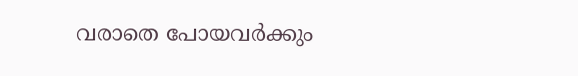വരാതെ പോയവർക്കും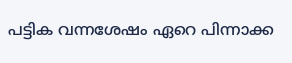പട്ടിക വന്നശേഷം ഏറെ പിന്നാക്ക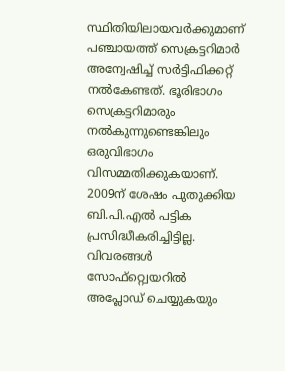സ്ഥിതിയിലായവർക്കുമാണ് പഞ്ചായത്ത് സെക്രട്ടറിമാർ അന്വേഷിച്ച് സർട്ടിഫിക്കറ്റ് നൽകേണ്ടത്. ഭൂരിഭാഗം സെക്രട്ടറിമാരും നൽകുന്നുണ്ടെങ്കിലും ഒരുവിഭാഗം വിസമ്മതിക്കുകയാണ്. 2009ന് ശേഷം പുതുക്കിയ ബി.പി.എൽ പട്ടിക പ്രസിദ്ധീകരിച്ചിട്ടില്ല. വിവരങ്ങൾ സോഫ്റ്റ്വെയറിൽ അപ്ലോഡ് ചെയ്യുകയും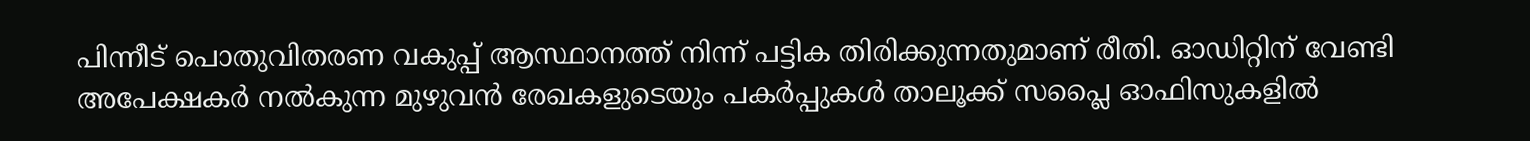പിന്നീട് പൊതുവിതരണ വകുപ്പ് ആസ്ഥാനത്ത് നിന്ന് പട്ടിക തിരിക്കുന്നതുമാണ് രീതി. ഓഡിറ്റിന് വേണ്ടി അപേക്ഷകർ നൽകുന്ന മുഴുവൻ രേഖകളുടെയും പകർപ്പുകൾ താലൂക്ക് സപ്ലൈ ഓഫിസുകളിൽ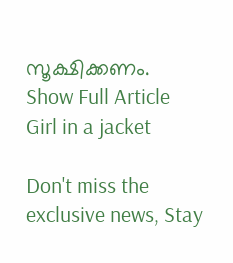സൂക്ഷിക്കണം.
Show Full Article
Girl in a jacket

Don't miss the exclusive news, Stay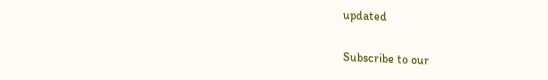updated

Subscribe to our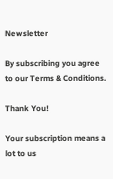Newsletter

By subscribing you agree to our Terms & Conditions.

Thank You!

Your subscription means a lot to us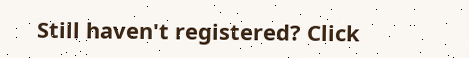Still haven't registered? Click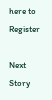here to Register

Next Story